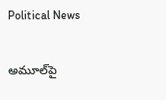Political News

అమూల్‌పై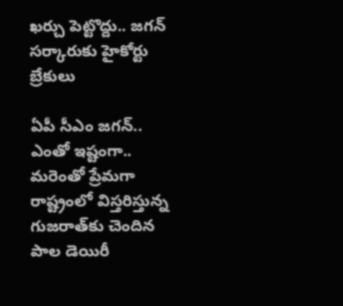ఖ‌ర్చు పెట్టొద్దు.. జ‌గ‌న్ స‌ర్కారుకు హైకోర్టు బ్రేకులు

ఏపీ సీఎం జ‌గ‌న్‌.. ఎంతో ఇష్టంగా.. మ‌రెంతో ప్రేమ‌గా రాష్ట్రంలో విస్త‌రిస్తున్న గుజ‌రాత్‌కు చెందిన పాల డెయిరీ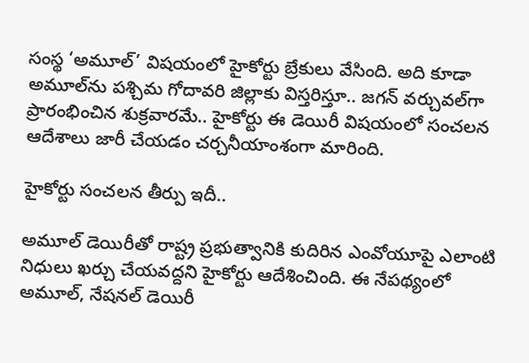సంస్థ ‘అమూల్’ విష‌యంలో హైకోర్టు బ్రేకులు వేసింది. అది కూడా అమూల్‌ను ప‌శ్చిమ గోదావ‌రి జిల్లాకు విస్త‌రిస్తూ.. జ‌గ‌న్ వ‌ర్చువ‌ల్‌గా ప్రారంభించిన శుక్ర‌వార‌మే.. హైకోర్టు ఈ డెయిరీ విష‌యంలో సంచ‌ల‌న ఆదేశాలు జారీ చేయ‌డం చ‌ర్చ‌నీయాంశంగా మారింది.

హైకోర్టు సంచ‌ల‌న తీర్పు ఇదీ..

అమూల్‌ డెయిరీతో రాష్ట్ర ప్రభుత్వానికి కుదిరిన ఎంవోయూపై ఎలాంటి నిధులు ఖర్చు చేయవద్దని హైకోర్టు ఆదేశించింది. ఈ నేపథ్యంలో అమూల్‌, నేషనల్‌ డెయిరీ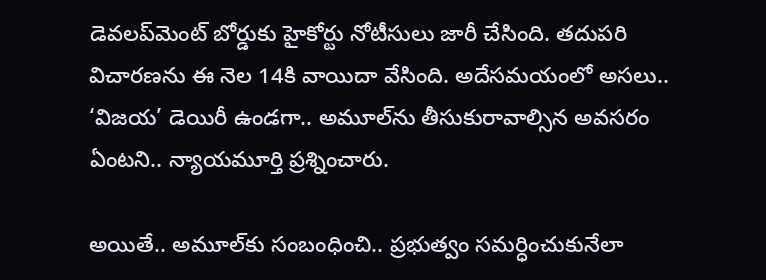డెవలప్‌మెంట్‌ బోర్డుకు హైకోర్టు నోటీసులు జారీ చేసింది. తదుపరి విచారణను ఈ నెల 14కి వాయిదా వేసింది. అదేస‌మయంలో అస‌లు.. ‘విజ‌య’ డెయిరీ ఉండ‌గా.. అమూల్‌ను తీసుకురావాల్సిన అవ‌స‌రం ఏంట‌ని.. న్యాయ‌మూర్తి ప్ర‌శ్నించారు.

అయితే.. అమూల్‌కు సంబంధించి.. ప్ర‌భుత్వం స‌మ‌ర్ధించుకునేలా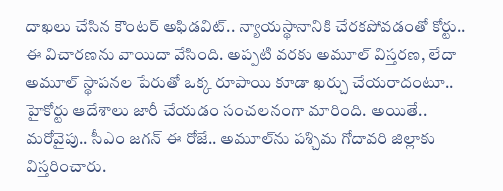దాఖ‌లు చేసిన కౌంట‌ర్ అఫిడ‌విట్‌.. న్యాయ‌స్థానానికి చేర‌క‌పోవ‌డంతో కోర్టు.. ఈ విచార‌ణ‌ను వాయిదా వేసింది. అప్ప‌టి వ‌ర‌కు అమూల్ విస్త‌ర‌ణ‌, లేదా అమూల్ స్థాప‌న‌ల పేరుతో ఒక్క రూపాయి కూడా ఖ‌ర్చు చేయ‌రాదంటూ.. హైకోర్టు ఆదేశాలు జారీ చేయ‌డం సంచ‌ల‌నంగా మారింది. అయితే.. మ‌రోవైపు.. సీఎం జ‌గ‌న్ ఈ రోజే.. అమూల్‌ను ప‌శ్చిమ గోదావ‌రి జిల్లాకు విస్త‌రించారు.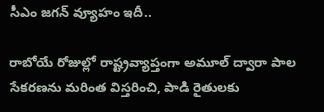సీఎం జ‌గ‌న్ వ్యూహం ఇదీ..

రాబోయే రోజుల్లో రాష్ట్రవ్యాప్తంగా అమూల్ ద్వారా పాల సేకరణను మరింత విస్తరించి, పాడి రైతులకు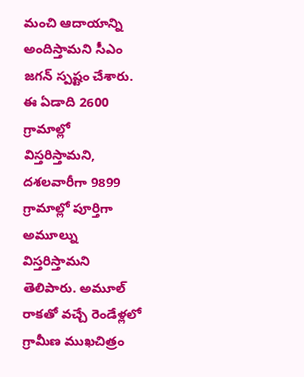మంచి ఆదాయాన్ని అందిస్తామని సీఎం జగన్ స్పష్టం చేశారు. ఈ ఏడాది 2600 గ్రామాల్లో విస్తరిస్తామని, దశలవారీగా 9899 గ్రామాల్లో పూర్తిగా అమూల్ను విస్తరిస్తామని తెలిపారు. అమూల్ రాకతో వచ్చే రెండేళ్లలో గ్రామీణ ముఖచిత్రం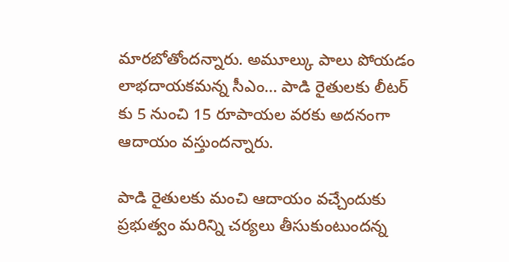మారబోతోందన్నారు. అమూల్కు పాలు పోయడం లాభదాయకమన్న సీఎం… పాడి రైతులకు లీటర్ కు 5 నుంచి 15 రూపాయల వరకు అదనంగా ఆదాయం వస్తుందన్నారు.

పాడి రైతులకు మంచి ఆదాయం వచ్చేందుకు ప్రభుత్వం మరిన్ని చర్యలు తీసుకుంటుందన్న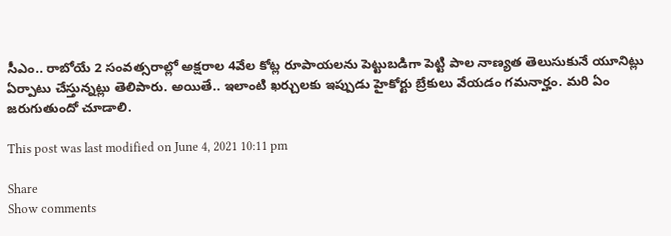సీఎం.. రాబోయే 2 సంవత్సరాల్లో అక్షరాల 4వేల కోట్ల రూపాయలను పెట్టుబడిగా పెట్టి పాల నాణ్యత తెలుసుకునే యూనిట్లు ఏర్పాటు చేస్తున్నట్లు తెలిపారు. అయితే.. ఇలాంటి ఖ‌ర్చుల‌కు ఇప్పుడు హైకోర్టు బ్రేకులు వేయ‌డం గ‌మ‌నార్హం. మ‌రి ఏం జ‌రుగుతుందో చూడాలి.

This post was last modified on June 4, 2021 10:11 pm

Share
Show comments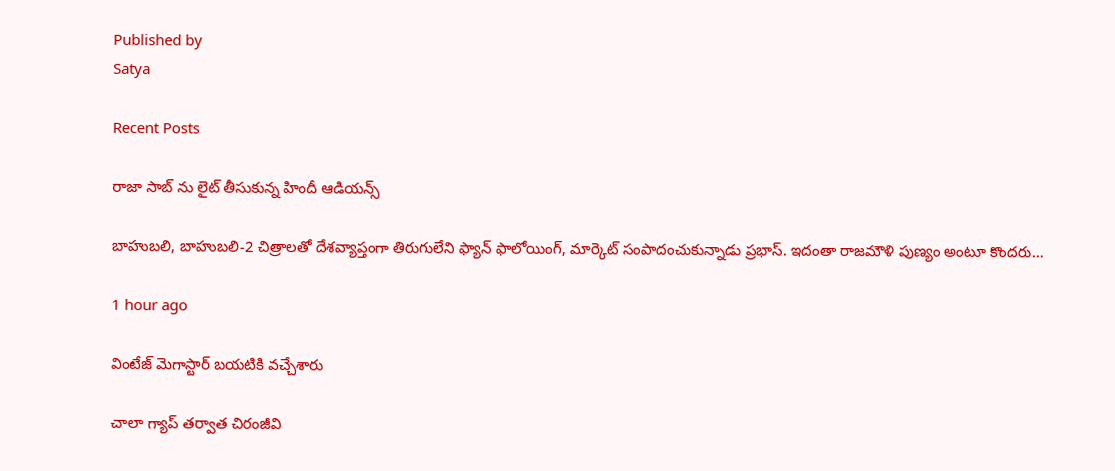Published by
Satya

Recent Posts

రాజా సాబ్ ను లైట్ తీసుకున్న‌ హిందీ ఆడియ‌న్స్

బాహుబ‌లి, బాహుబ‌లి-2 చిత్రాల‌తో దేశ‌వ్యాప్తంగా తిరుగులేని ఫ్యాన్ ఫాలోయింగ్, మార్కెట్ సంపాదంచుకున్నాడు ప్ర‌భాస్. ఇదంతా రాజ‌మౌళి పుణ్యం అంటూ కొంద‌రు…

1 hour ago

వింటేజ్ మెగాస్టార్ బయటికి వచ్చేశారు

చాలా గ్యాప్ తర్వాత చిరంజీవి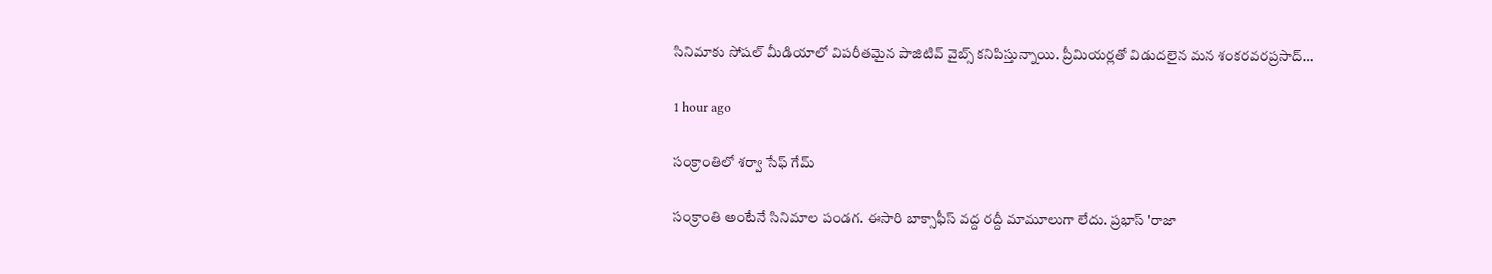సినిమాకు సోషల్ మీడియాలో విపరీతమైన పాజిటివ్ వైబ్స్ కనిపిస్తున్నాయి. ప్రీమియర్లతో విడుదలైన మన శంకరవరప్రసాద్…

1 hour ago

సంక్రాంతిలో శర్వా సేఫ్ గేమ్

సంక్రాంతి అంటేనే సినిమాల పండగ. ఈసారి బాక్సాఫీస్ వద్ద రద్దీ మామూలుగా లేదు. ప్రభాస్ 'రాజా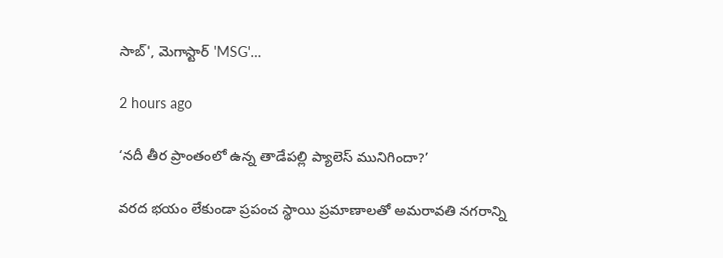సాబ్', మెగాస్టార్ 'MSG'…

2 hours ago

‘నదీ తీర ప్రాంతంలో ఉన్న తాడేపల్లి ప్యాలెస్ మునిగిందా?’

వరద భయం లేకుండా ప్రపంచ స్థాయి ప్రమాణాలతో అమరావతి నగరాన్ని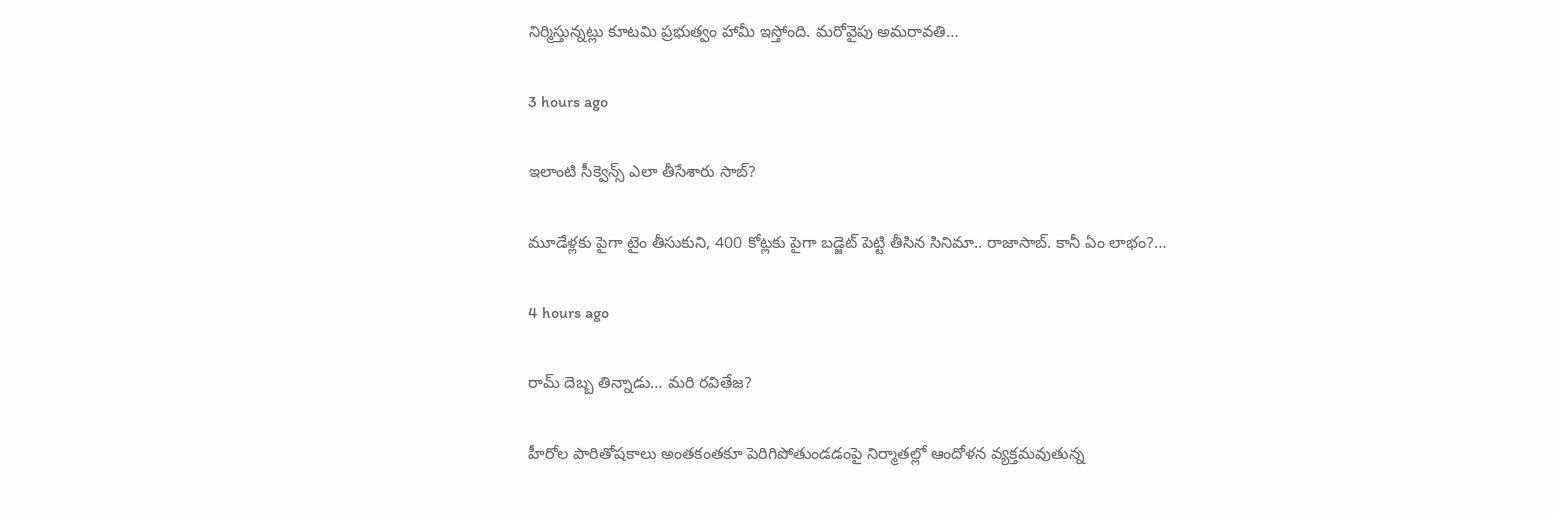నిర్మిస్తున్నట్లు కూటమి ప్రభుత్వం హామీ ఇస్తోంది. మరోవైపు అమరావతి…

3 hours ago

ఇలాంటి సీక్వెన్స్ ఎలా తీసేశారు సాబ్‌?

మూడేళ్ల‌కు పైగా టైం తీసుకుని, 400 కోట్ల‌కు పైగా బ‌డ్జెట్ పెట్టి తీసిన సినిమా.. రాజాసాబ్. కానీ ఏం లాభం?…

4 hours ago

రామ్ దెబ్బ తిన్నాడు… మరి రవితేజ?

హీరోల పారితోషకాలు అంతకంతకూ పెరిగిపోతుండడంపై నిర్మాతల్లో ఆందోళన వ్యక్తమవుతున్న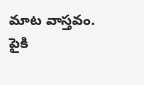మాట వాస్తవం. పైకి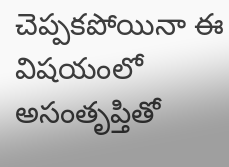చెప్పకపోయినా ఈ విషయంలో అసంతృప్తితో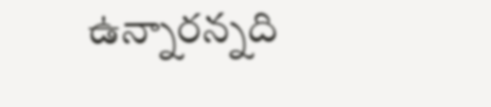ఉన్నారన్నది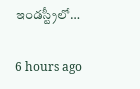ఇండస్ట్రీలో…

6 hours ago